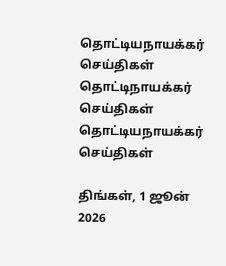தொட்டியநாயக்கர் செய்திகள்
தொட்டிநாயக்கர்
செய்திகள்
தொட்டியநாயக்கர் செய்திகள்

திங்கள், 1 ஜூன் 2026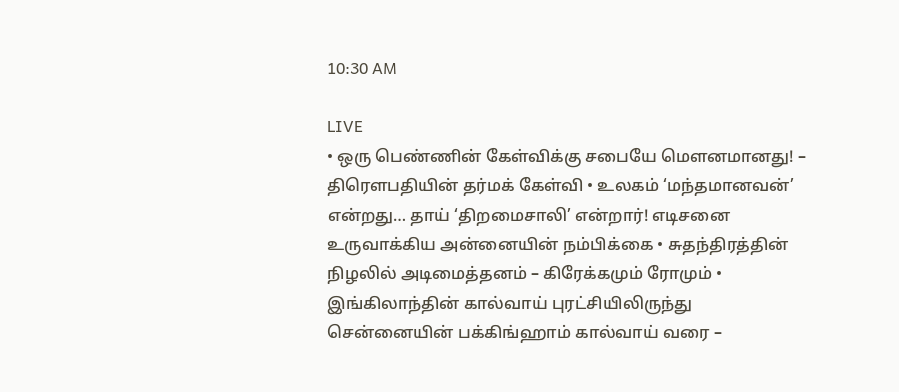10:30 AM

LIVE
• ஒரு பெண்ணின் கேள்விக்கு சபையே மௌனமானது! – திரௌபதியின் தர்மக் கேள்வி • உலகம் ‘மந்தமானவன்’ என்றது… தாய் ‘திறமைசாலி’ என்றார்! எடிசனை உருவாக்கிய அன்னையின் நம்பிக்கை • சுதந்திரத்தின் நிழலில் அடிமைத்தனம் – கிரேக்கமும் ரோமும் • இங்கிலாந்தின் கால்வாய் புரட்சியிலிருந்து சென்னையின் பக்கிங்ஹாம் கால்வாய் வரை –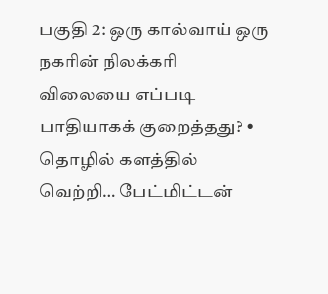பகுதி 2: ஒரு கால்வாய் ஒரு நகரின் நிலக்கரி விலையை எப்படி பாதியாகக் குறைத்தது? • தொழில் களத்தில் வெற்றி… பேட்மிட்டன்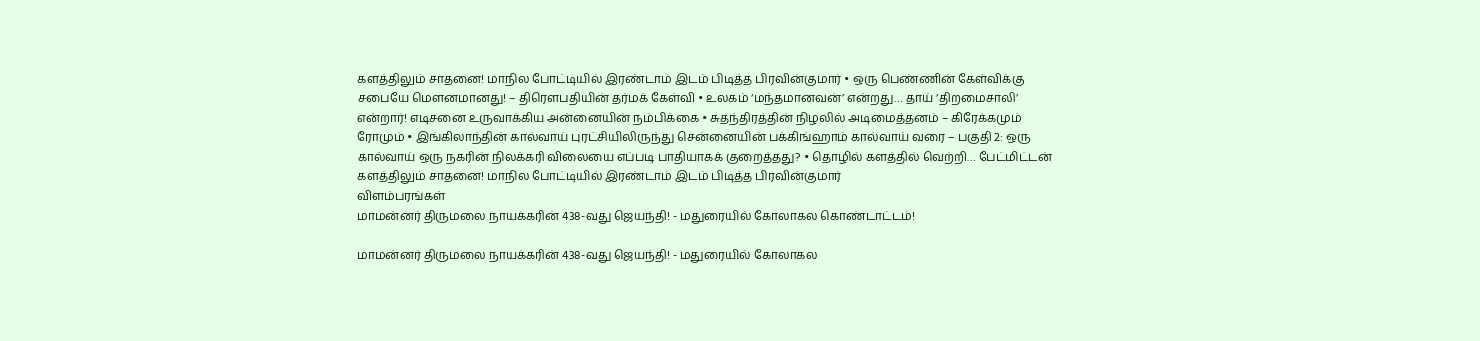களத்திலும் சாதனை! மாநில போட்டியில் இரண்டாம் இடம் பிடித்த பிரவின்குமார் • ஒரு பெண்ணின் கேள்விக்கு சபையே மௌனமானது! – திரௌபதியின் தர்மக் கேள்வி • உலகம் ‘மந்தமானவன்’ என்றது… தாய் ‘திறமைசாலி’ என்றார்! எடிசனை உருவாக்கிய அன்னையின் நம்பிக்கை • சுதந்திரத்தின் நிழலில் அடிமைத்தனம் – கிரேக்கமும் ரோமும் • இங்கிலாந்தின் கால்வாய் புரட்சியிலிருந்து சென்னையின் பக்கிங்ஹாம் கால்வாய் வரை – பகுதி 2: ஒரு கால்வாய் ஒரு நகரின் நிலக்கரி விலையை எப்படி பாதியாகக் குறைத்தது? • தொழில் களத்தில் வெற்றி… பேட்மிட்டன் களத்திலும் சாதனை! மாநில போட்டியில் இரண்டாம் இடம் பிடித்த பிரவின்குமார்
விளம்பரங்கள்
மாமன்னர் திருமலை நாயக்கரின் 438-வது ஜெயந்தி! - மதுரையில் கோலாகல கொண்டாட்டம்!

மாமன்னர் திருமலை நாயக்கரின் 438-வது ஜெயந்தி! - மதுரையில் கோலாகல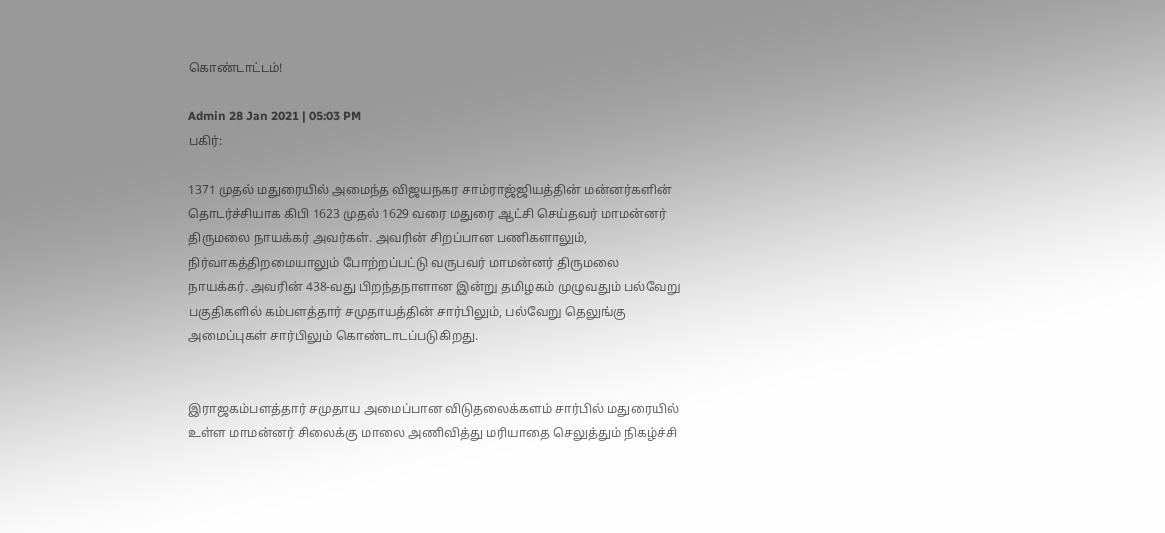கொண்டாட்டம்!

Admin 28 Jan 2021 | 05:03 PM
பகிர்:

1371 முதல் மதுரையில் அமைந்த விஜயநகர சாம்ராஜ்ஜியத்தின் மன்னர்களின் தொடர்ச்சியாக கிபி 1623 முதல் 1629 வரை மதுரை ஆட்சி செய்தவர் மாமன்னர் திருமலை நாயக்கர் அவர்கள். அவரின் சிறப்பான பணிகளாலும், நிர்வாகத்திறமையாலும் போற்றப்பட்டு வருபவர் மாமன்னர் திருமலை நாயக்கர். அவரின் 438-வது பிறந்தநாளான இன்று தமிழகம் முழுவதும் பல்வேறு பகுதிகளில் கம்பளத்தார் சமுதாயத்தின் சார்பிலும், பல்வேறு தெலுங்கு அமைப்புகள் சார்பிலும் கொண்டாடப்படுகிறது.


இராஜகம்பளத்தார் சமுதாய அமைப்பான விடுதலைக்களம் சார்பில் மதுரையில் உள்ள மாமன்னர் சிலைக்கு மாலை அணிவித்து மரியாதை செலுத்தும் நிகழ்ச்சி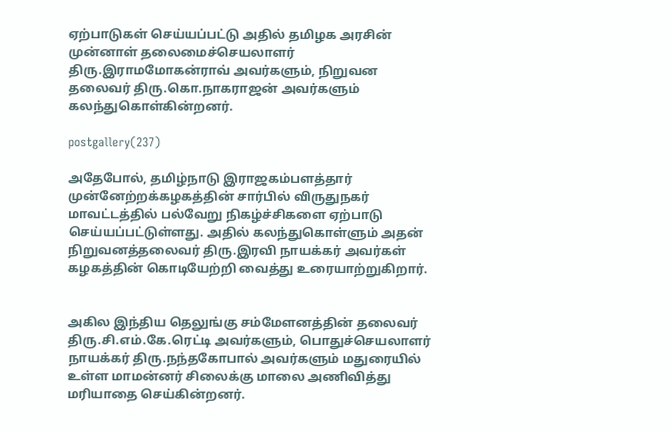ஏற்பாடுகள் செய்யப்பட்டு அதில் தமிழக அரசின் முன்னாள் தலைமைச்செயலாளர் திரு.இராமமோகன்ராவ் அவர்களும், நிறுவன தலைவர் திரு.கொ.நாகராஜன் அவர்களும் கலந்துகொள்கின்றனர்.

postgallery(237)

அதேபோல், தமிழ்நாடு இராஜகம்பளத்தார் முன்னேற்றக்கழகத்தின் சார்பில் விருதுநகர் மாவட்டத்தில் பல்வேறு நிகழ்ச்சிகளை ஏற்பாடு செய்யப்பட்டுள்ளது. அதில் கலந்துகொள்ளும் அதன் நிறுவனத்தலைவர் திரு.இரவி நாயக்கர் அவர்கள் கழகத்தின் கொடியேற்றி வைத்து உரையாற்றுகிறார்.


அகில இந்திய தெலுங்கு சம்மேளனத்தின் தலைவர் திரு.சி.எம்.கே.ரெட்டி அவர்களும், பொதுச்செயலாளர் நாயக்கர் திரு.நந்தகோபால் அவர்களும் மதுரையில் உள்ள மாமன்னர் சிலைக்கு மாலை அணிவித்து மரியாதை செய்கின்றனர்.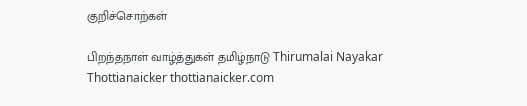குறிச்சொற்கள்

பிறந்தநாள் வாழ்த்துகள் தமிழ்நாடு Thirumalai Nayakar Thottianaicker thottianaicker.com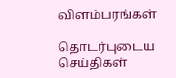விளம்பரங்கள்

தொடர்புடைய செய்திகள்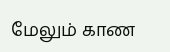மேலும் காண